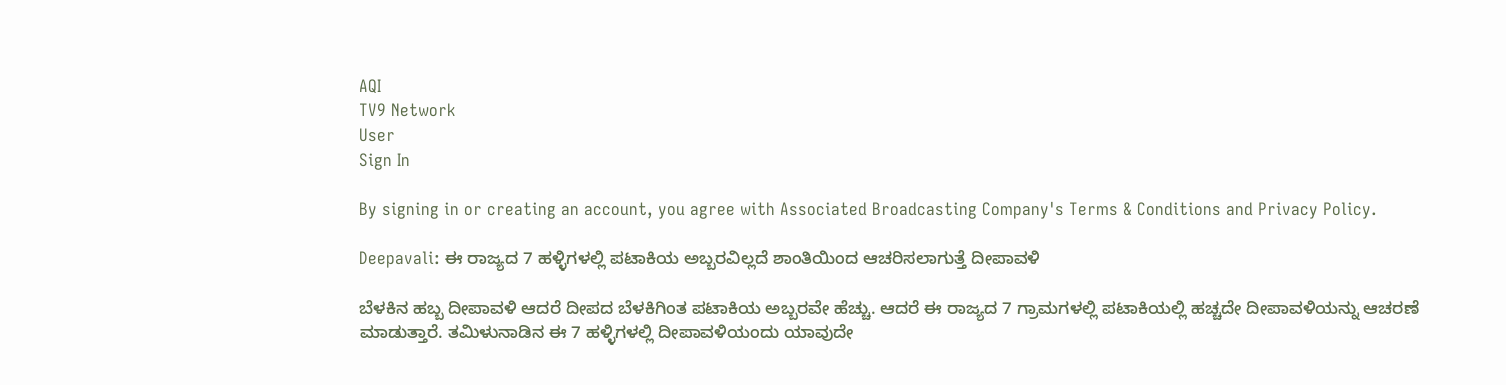AQI
TV9 Network
User
Sign In

By signing in or creating an account, you agree with Associated Broadcasting Company's Terms & Conditions and Privacy Policy.

Deepavali: ಈ ರಾಜ್ಯದ 7 ಹಳ್ಳಿಗಳಲ್ಲಿ ಪಟಾಕಿಯ ಅಬ್ಬರವಿಲ್ಲದೆ ಶಾಂತಿಯಿಂದ ಆಚರಿಸಲಾಗುತ್ತೆ ದೀಪಾವಳಿ

ಬೆಳಕಿನ ಹಬ್ಬ ದೀಪಾವಳಿ ಆದರೆ ದೀಪದ ಬೆಳಕಿಗಿಂತ ಪಟಾಕಿಯ ಅಬ್ಬರವೇ ಹೆಚ್ಚು. ಆದರೆ ಈ ರಾಜ್ಯದ 7 ಗ್ರಾಮಗಳಲ್ಲಿ ಪಟಾಕಿಯಲ್ಲಿ ಹಚ್ಚದೇ ದೀಪಾವಳಿಯನ್ನು ಆಚರಣೆ ಮಾಡುತ್ತಾರೆ. ತಮಿಳುನಾಡಿನ ಈ 7 ಹಳ್ಳಿಗಳಲ್ಲಿ ದೀಪಾವಳಿಯಂದು ಯಾವುದೇ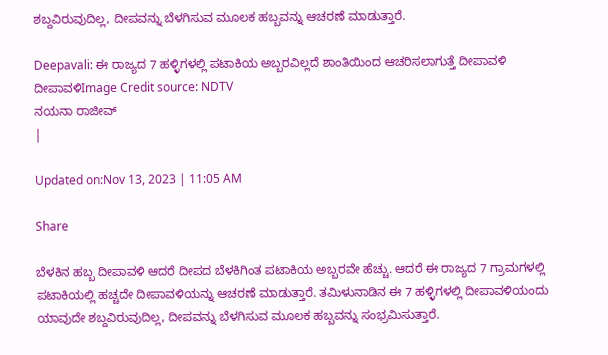ಶಬ್ದವಿರುವುದಿಲ್ಲ, ದೀಪವನ್ನು ಬೆಳಗಿಸುವ ಮೂಲಕ ಹಬ್ಬವನ್ನು ಆಚರಣೆ ಮಾಡುತ್ತಾರೆ.

Deepavali: ಈ ರಾಜ್ಯದ 7 ಹಳ್ಳಿಗಳಲ್ಲಿ ಪಟಾಕಿಯ ಅಬ್ಬರವಿಲ್ಲದೆ ಶಾಂತಿಯಿಂದ ಆಚರಿಸಲಾಗುತ್ತೆ ದೀಪಾವಳಿ
ದೀಪಾವಳಿImage Credit source: NDTV
ನಯನಾ ರಾಜೀವ್
|

Updated on:Nov 13, 2023 | 11:05 AM

Share

ಬೆಳಕಿನ ಹಬ್ಬ ದೀಪಾವಳಿ ಆದರೆ ದೀಪದ ಬೆಳಕಿಗಿಂತ ಪಟಾಕಿಯ ಅಬ್ಬರವೇ ಹೆಚ್ಚು. ಆದರೆ ಈ ರಾಜ್ಯದ 7 ಗ್ರಾಮಗಳಲ್ಲಿ ಪಟಾಕಿಯಲ್ಲಿ ಹಚ್ಚದೇ ದೀಪಾವಳಿಯನ್ನು ಆಚರಣೆ ಮಾಡುತ್ತಾರೆ. ತಮಿಳುನಾಡಿನ ಈ 7 ಹಳ್ಳಿಗಳಲ್ಲಿ ದೀಪಾವಳಿಯಂದು ಯಾವುದೇ ಶಬ್ದವಿರುವುದಿಲ್ಲ, ದೀಪವನ್ನು ಬೆಳಗಿಸುವ ಮೂಲಕ ಹಬ್ಬವನ್ನು ಸಂಭ್ರಮಿಸುತ್ತಾರೆ.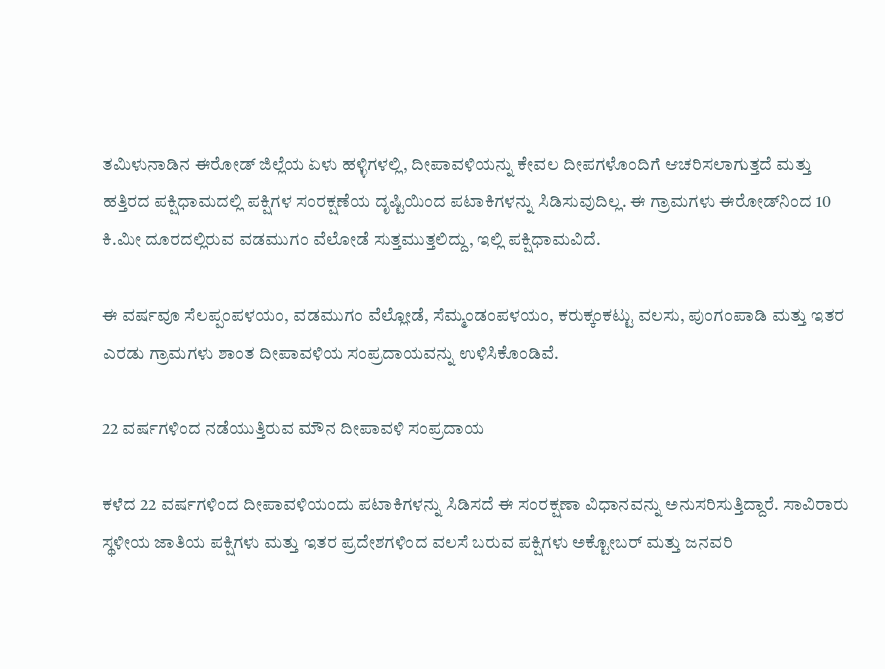ತಮಿಳುನಾಡಿನ ಈರೋಡ್ ಜಿಲ್ಲೆಯ ಏಳು ಹಳ್ಳಿಗಳಲ್ಲಿ, ದೀಪಾವಳಿಯನ್ನು ಕೇವಲ ದೀಪಗಳೊಂದಿಗೆ ಆಚರಿಸಲಾಗುತ್ತದೆ ಮತ್ತು ಹತ್ತಿರದ ಪಕ್ಷಿಧಾಮದಲ್ಲಿ ಪಕ್ಷಿಗಳ ಸಂರಕ್ಷಣೆಯ ದೃಷ್ಟಿಯಿಂದ ಪಟಾಕಿಗಳನ್ನು ಸಿಡಿಸುವುದಿಲ್ಲ. ಈ ಗ್ರಾಮಗಳು ಈರೋಡ್‌ನಿಂದ 10 ಕಿ.ಮೀ ದೂರದಲ್ಲಿರುವ ವಡಮುಗಂ ವೆಲೋಡೆ ಸುತ್ತಮುತ್ತಲಿದ್ದು, ಇಲ್ಲಿ ಪಕ್ಷಿಧಾಮವಿದೆ.

ಈ ವರ್ಷವೂ ಸೆಲಪ್ಪಂಪಳಯಂ, ವಡಮುಗಂ ವೆಲ್ಲೋಡೆ, ಸೆಮ್ಮಂಡಂಪಳಯಂ, ಕರುಕ್ಕಂಕಟ್ಟು ವಲಸು, ಪುಂಗಂಪಾಡಿ ಮತ್ತು ಇತರ ಎರಡು ಗ್ರಾಮಗಳು ಶಾಂತ ದೀಪಾವಳಿಯ ಸಂಪ್ರದಾಯವನ್ನು ಉಳಿಸಿಕೊಂಡಿವೆ.

22 ವರ್ಷಗಳಿಂದ ನಡೆಯುತ್ತಿರುವ ಮೌನ ದೀಪಾವಳಿ ಸಂಪ್ರದಾಯ

ಕಳೆದ 22 ವರ್ಷಗಳಿಂದ ದೀಪಾವಳಿಯಂದು ಪಟಾಕಿಗಳನ್ನು ಸಿಡಿಸದೆ ಈ ಸಂರಕ್ಷಣಾ ವಿಧಾನವನ್ನು ಅನುಸರಿಸುತ್ತಿದ್ದಾರೆ. ಸಾವಿರಾರು ಸ್ಥಳೀಯ ಜಾತಿಯ ಪಕ್ಷಿಗಳು ಮತ್ತು ಇತರ ಪ್ರದೇಶಗಳಿಂದ ವಲಸೆ ಬರುವ ಪಕ್ಷಿಗಳು ಅಕ್ಟೋಬರ್ ಮತ್ತು ಜನವರಿ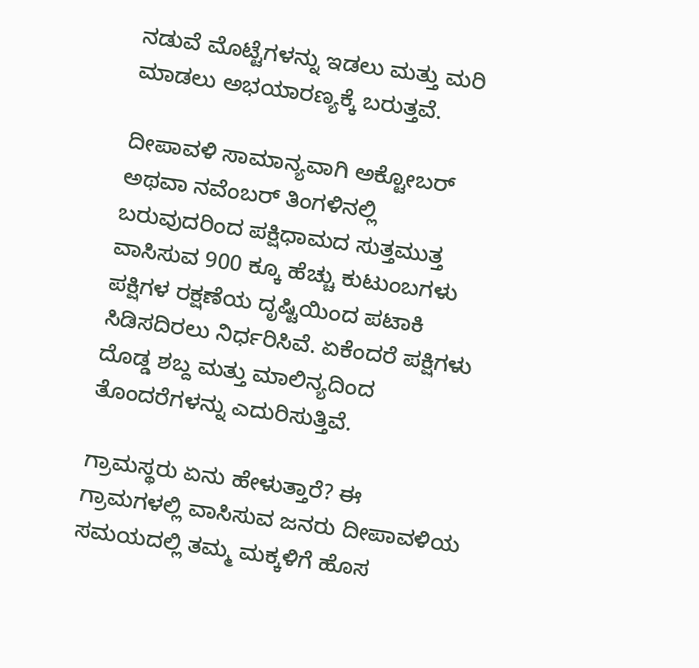ನಡುವೆ ಮೊಟ್ಟೆಗಳನ್ನು ಇಡಲು ಮತ್ತು ಮರಿ ಮಾಡಲು ಅಭಯಾರಣ್ಯಕ್ಕೆ ಬರುತ್ತವೆ.

ದೀಪಾವಳಿ ಸಾಮಾನ್ಯವಾಗಿ ಅಕ್ಟೋಬರ್ ಅಥವಾ ನವೆಂಬರ್ ತಿಂಗಳಿನಲ್ಲಿ ಬರುವುದರಿಂದ ಪಕ್ಷಿಧಾಮದ ಸುತ್ತಮುತ್ತ ವಾಸಿಸುವ 900 ಕ್ಕೂ ಹೆಚ್ಚು ಕುಟುಂಬಗಳು ಪಕ್ಷಿಗಳ ರಕ್ಷಣೆಯ ದೃಷ್ಟಿಯಿಂದ ಪಟಾಕಿ ಸಿಡಿಸದಿರಲು ನಿರ್ಧರಿಸಿವೆ. ಏಕೆಂದರೆ ಪಕ್ಷಿಗಳು ದೊಡ್ಡ ಶಬ್ದ ಮತ್ತು ಮಾಲಿನ್ಯದಿಂದ ತೊಂದರೆಗಳನ್ನು ಎದುರಿಸುತ್ತಿವೆ.

ಗ್ರಾಮಸ್ಥರು ಏನು ಹೇಳುತ್ತಾರೆ? ಈ ಗ್ರಾಮಗಳಲ್ಲಿ ವಾಸಿಸುವ ಜನರು ದೀಪಾವಳಿಯ ಸಮಯದಲ್ಲಿ ತಮ್ಮ ಮಕ್ಕಳಿಗೆ ಹೊಸ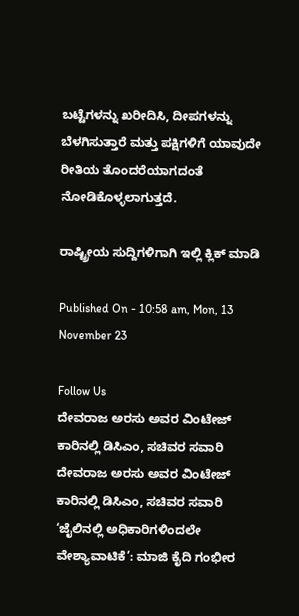ಬಟ್ಟೆಗಳನ್ನು ಖರೀದಿಸಿ, ದೀಪಗಳನ್ನು ಬೆಳಗಿಸುತ್ತಾರೆ ಮತ್ತು ಪಕ್ಷಿಗಳಿಗೆ ಯಾವುದೇ ರೀತಿಯ ತೊಂದರೆಯಾಗದಂತೆ ನೋಡಿಕೊಳ್ಳಲಾಗುತ್ತದೆ.

ರಾಷ್ಟ್ರೀಯ ಸುದ್ದಿಗಳಿಗಾಗಿ ಇಲ್ಲಿ ಕ್ಲಿಕ್ ಮಾಡಿ

Published On - 10:58 am, Mon, 13 November 23

Follow Us
ದೇವರಾಜ ಅರಸು ಅವರ ವಿಂಟೇಜ್ ಕಾರಿನಲ್ಲಿ ಡಿಸಿಎಂ, ಸಚಿವರ ಸವಾರಿ
ದೇವರಾಜ ಅರಸು ಅವರ ವಿಂಟೇಜ್ ಕಾರಿನಲ್ಲಿ ಡಿಸಿಎಂ, ಸಚಿವರ ಸವಾರಿ
‘ಜೈಲಿನಲ್ಲಿ ಅಧಿಕಾರಿಗಳಿಂದಲೇ ವೇಶ್ಯಾವಾಟಿಕೆ’: ಮಾಜಿ ಕೈದಿ ಗಂಭೀರ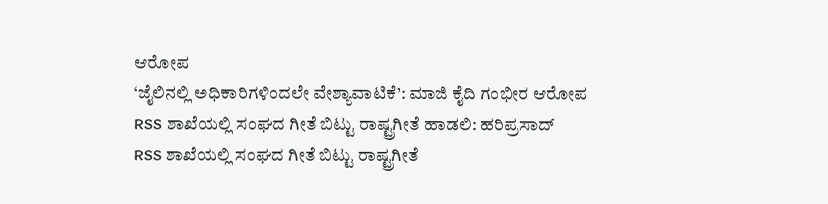ಆರೋಪ
‘ಜೈಲಿನಲ್ಲಿ ಅಧಿಕಾರಿಗಳಿಂದಲೇ ವೇಶ್ಯಾವಾಟಿಕೆ’: ಮಾಜಿ ಕೈದಿ ಗಂಭೀರ ಆರೋಪ
RSS ಶಾಖೆಯಲ್ಲಿ ಸಂಘದ ಗೀತೆ ಬಿಟ್ಟು ರಾಷ್ಟ್ರಗೀತೆ ಹಾಡಲಿ: ಹರಿಪ್ರಸಾದ್
RSS ಶಾಖೆಯಲ್ಲಿ ಸಂಘದ ಗೀತೆ ಬಿಟ್ಟು ರಾಷ್ಟ್ರಗೀತೆ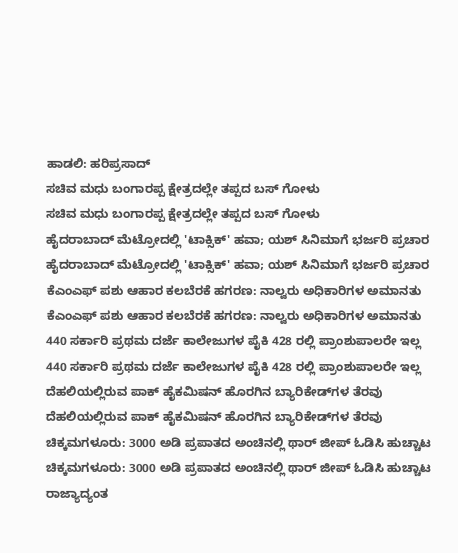ಹಾಡಲಿ: ಹರಿಪ್ರಸಾದ್
ಸಚಿವ ಮಧು ಬಂಗಾರಪ್ಪ ಕ್ಷೇತ್ರದಲ್ಲೇ ತಪ್ಪದ ಬಸ್ ಗೋಳು
ಸಚಿವ ಮಧು ಬಂಗಾರಪ್ಪ ಕ್ಷೇತ್ರದಲ್ಲೇ ತಪ್ಪದ ಬಸ್ ಗೋಳು
ಹೈದರಾಬಾದ್ ಮೆಟ್ರೋದಲ್ಲಿ 'ಟಾಕ್ಸಿಕ್' ಹವಾ; ಯಶ್ ಸಿನಿಮಾಗೆ ಭರ್ಜರಿ ಪ್ರಚಾರ
ಹೈದರಾಬಾದ್ ಮೆಟ್ರೋದಲ್ಲಿ 'ಟಾಕ್ಸಿಕ್' ಹವಾ; ಯಶ್ ಸಿನಿಮಾಗೆ ಭರ್ಜರಿ ಪ್ರಚಾರ
ಕೆಎಂಎಫ್ ಪಶು ಆಹಾರ ಕಲಬೆರಕೆ ಹಗರಣ: ನಾಲ್ವರು ಅಧಿಕಾರಿಗಳ ಅಮಾನತು
ಕೆಎಂಎಫ್ ಪಶು ಆಹಾರ ಕಲಬೆರಕೆ ಹಗರಣ: ನಾಲ್ವರು ಅಧಿಕಾರಿಗಳ ಅಮಾನತು
440 ಸರ್ಕಾರಿ ಪ್ರಥಮ ದರ್ಜೆ ಕಾಲೇಜುಗಳ ಪೈಕಿ 428 ರಲ್ಲಿ ಪ್ರಾಂಶುಪಾಲರೇ ಇಲ್ಲ
440 ಸರ್ಕಾರಿ ಪ್ರಥಮ ದರ್ಜೆ ಕಾಲೇಜುಗಳ ಪೈಕಿ 428 ರಲ್ಲಿ ಪ್ರಾಂಶುಪಾಲರೇ ಇಲ್ಲ
ದೆಹಲಿಯಲ್ಲಿರುವ ಪಾಕ್ ಹೈಕಮಿಷನ್ ಹೊರಗಿನ ಬ್ಯಾರಿಕೇಡ್‌ಗಳ ತೆರವು
ದೆಹಲಿಯಲ್ಲಿರುವ ಪಾಕ್ ಹೈಕಮಿಷನ್ ಹೊರಗಿನ ಬ್ಯಾರಿಕೇಡ್‌ಗಳ ತೆರವು
ಚಿಕ್ಕಮಗಳೂರು: 3000 ಅಡಿ ಪ್ರಪಾತದ ಅಂಚಿನಲ್ಲಿ ಥಾರ್ ಜೀಪ್ ಓಡಿಸಿ ಹುಚ್ಚಾಟ
ಚಿಕ್ಕಮಗಳೂರು: 3000 ಅಡಿ ಪ್ರಪಾತದ ಅಂಚಿನಲ್ಲಿ ಥಾರ್ ಜೀಪ್ ಓಡಿಸಿ ಹುಚ್ಚಾಟ
ರಾಜ್ಯಾದ್ಯಂತ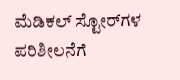ಮೆಡಿಕಲ್ ಸ್ಟೋರ್‌ಗಳ ಪರಿಶೀಲನೆಗೆ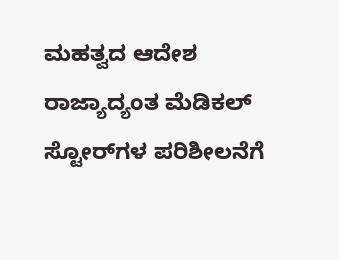ಮಹತ್ವದ ಆದೇಶ
ರಾಜ್ಯಾದ್ಯಂತ ಮೆಡಿಕಲ್ ಸ್ಟೋರ್‌ಗಳ ಪರಿಶೀಲನೆಗೆ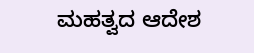ಮಹತ್ವದ ಆದೇಶ